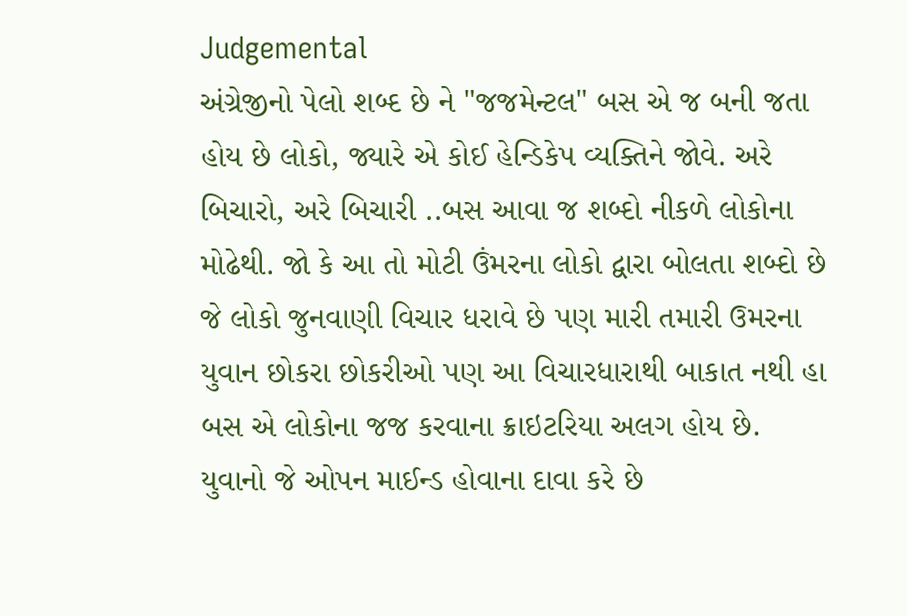Judgemental
અંગ્રેજીનો પેલો શબ્દ છે ને "જજમેન્ટલ" બસ એ જ બની જતા હોય છે લોકો, જ્યારે એ કોઈ હેન્ડિકેપ વ્યક્તિને જોવે. અરે બિચારો, અરે બિચારી ..બસ આવા જ શબ્દો નીકળે લોકોના મોઢેથી. જો કે આ તો મોટી ઉંમરના લોકો દ્વારા બોલતા શબ્દો છે જે લોકો જુનવાણી વિચાર ધરાવે છે પણ મારી તમારી ઉમરના યુવાન છોકરા છોકરીઓ પણ આ વિચારધારાથી બાકાત નથી હા બસ એ લોકોના જજ કરવાના ક્રાઇટરિયા અલગ હોય છે.
યુવાનો જે ઓપન માઈન્ડ હોવાના દાવા કરે છે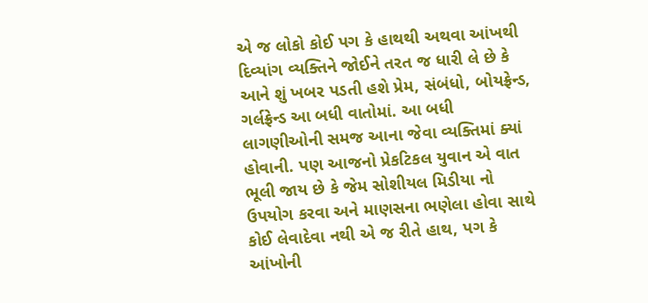એ જ લોકો કોઈ પગ કે હાથથી અથવા આંખથી દિવ્યાંગ વ્યક્તિને જોઈને તરત જ ધારી લે છે કે આને શું ખબર પડતી હશે પ્રેમ, સંબંધો, બોયફ્રેન્ડ, ગર્લફ્રેન્ડ આ બધી વાતોમાં. આ બધી લાગણીઓની સમજ આના જેવા વ્યક્તિમાં ક્યાં હોવાની. પણ આજનો પ્રેકટિકલ યુવાન એ વાત ભૂલી જાય છે કે જેમ સોશીયલ મિડીયા નો ઉપયોગ કરવા અને માણસના ભણેલા હોવા સાથે કોઈ લેવાદેવા નથી એ જ રીતે હાથ, પગ કે આંખોની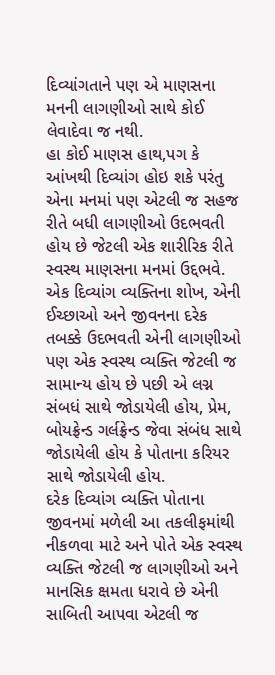દિવ્યાંગતાને પણ એ માણસના મનની લાગણીઓ સાથે કોઈ લેવાદેવા જ નથી.
હા કોઈ માણસ હાથ,પગ કે આંખથી દિવ્યાંગ હોઇ શકે પરંતુ એના મનમાં પણ એટલી જ સહજ રીતે બધી લાગણીઓ ઉદભવતી હોય છે જેટલી એક શારીરિક રીતે સ્વસ્થ માણસના મનમાં ઉદ્દભવે. એક દિવ્યાંગ વ્યક્તિના શોખ, એની ઈચ્છાઓ અને જીવનના દરેક તબક્કે ઉદભવતી એની લાગણીઓ પણ એક સ્વસ્થ વ્યક્તિ જેટલી જ સામાન્ય હોય છે પછી એ લગ્ન સંબધં સાથે જોડાયેલી હોય, પ્રેમ, બોયફ્રેન્ડ ગર્લફ્રેન્ડ જેવા સંબંધ સાથે જોડાયેલી હોય કે પોતાના કરિયર સાથે જોડાયેલી હોય.
દરેક દિવ્યાંગ વ્યક્તિ પોતાના જીવનમાં મળેલી આ તકલીફમાંથી નીકળવા માટે અને પોતે એક સ્વસ્થ વ્યક્તિ જેટલી જ લાગણીઓ અને માનસિક ક્ષમતા ધરાવે છે એની સાબિતી આપવા એટલી જ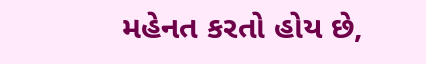મહેનત કરતો હોય છે,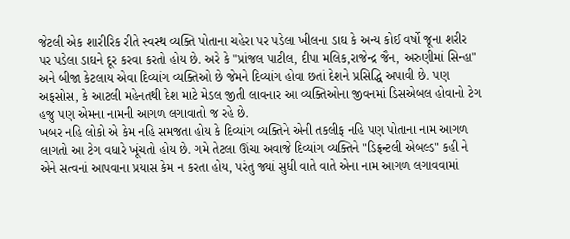જેટલી એક શારીરિક રીતે સ્વસ્થ વ્યક્તિ પોતાના ચહેરા પર પડેલા ખીલના ડાઘ કે અન્ય કોઈ વર્ષો જૂના શરીર પર પડેલા ડાઘને દૂર કરવા કરતો હોય છે. અરે કે "પ્રાંજલ પાટીલ, દીપા મલિક,રાજેન્દ્ર જૈન, અરુણીમાં સિન્હા" અને બીજા કેટલાય એવા દિવ્યાંગ વ્યક્તિઓ છે જેમને દિવ્યાંગ હોવા છતાં દેશને પ્રસિદ્ધિ અપાવી છે. પણ અફસોસ, કે આટલી મહેનતથી દેશ માટે મેડલ જીતી લાવનાર આ વ્યક્તિઓના જીવનમાં ડિસએબલ હોવાનો ટેગ હજુ પણ એમના નામની આગળ લગાવાતો જ રહે છે.
ખબર નહિ લોકો એ કેમ નહિ સમજતા હોય કે દિવ્યાંગ વ્યક્તિને એની તકલીફ નહિ પણ પોતાના નામ આગળ લાગતો આ ટેગ વધારે ખૂંચતો હોય છે. ગમે તેટલા ઊંચા અવાજે દિવ્યાંગ વ્યક્તિને "ડિફ્રન્ટલી એબલ્ડ" કહી ને એને સત્વનાં આપવાના પ્રયાસ કેમ ન કરતા હોય, પરંતુ જ્યાં સુધી વાતે વાતે એના નામ આગળ લગાવવામાં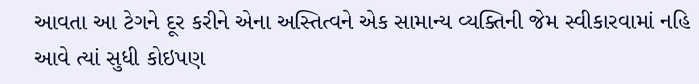આવતા આ ટેગને દૂર કરીને એના અસ્તિત્વને એક સામાન્ય વ્યક્તિની જેમ સ્વીકારવામાં નહિ આવે ત્યાં સુધી કોઇપણ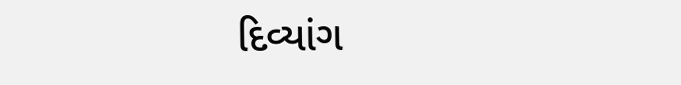દિવ્યાંગ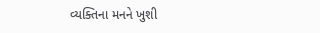વ્યક્તિના મનને ખુશી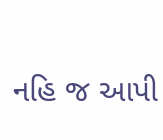નહિ જ આપી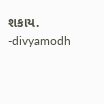શકાય.
-divyamodh